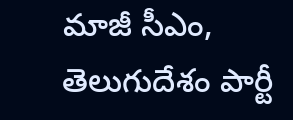మాజీ సీఎం, తెలుగుదేశం పార్టీ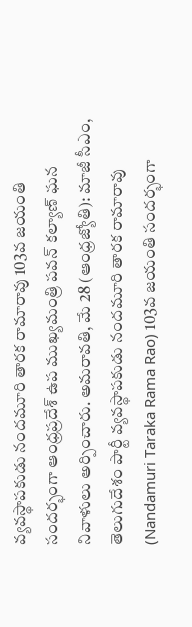వ్యవస్థాపకుడు నందమూరి తారక రామారావు 103వ జయంతి సందర్భంగా ఆంధ్రప్రదేశ్ ఉప ముఖ్యమంత్రి పవన్ కల్యాణ్ ఘన నివాళులు అర్పించారు. అమరావతి, మే 28 (ఆంధ్రజ్యోతి): మాజీ సీఎం, తెలుగుదేశం పార్టీ వ్యవస్థాపకుడు నందమూరి తారక రామారావు (Nandamuri Taraka Rama Rao) 103వ జయంతి సందర్భంగా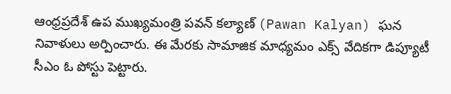ఆంధ్రప్రదేశ్ ఉప ముఖ్యమంత్రి పవన్ కల్యాణ్ (Pawan Kalyan) ఘన నివాళులు అర్పించారు. ఈ మేరకు సామాజిక మాధ్యమం ఎక్స్ వేదికగా డిప్యూటీ సీఎం ఓ పోస్టు పెట్టారు.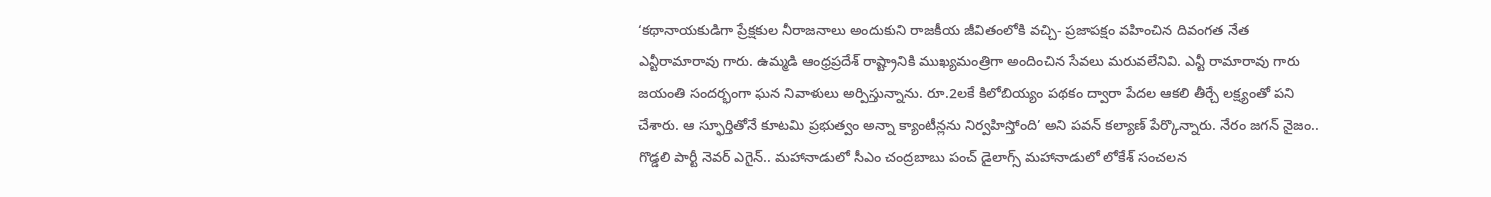‘కథానాయకుడిగా ప్రేక్షకుల నీరాజనాలు అందుకుని రాజకీయ జీవితంలోకి వచ్చి- ప్రజాపక్షం వహించిన దివంగత నేత ఎన్టీరామారావు గారు. ఉమ్మడి ఆంధ్రప్రదేశ్ రాష్ట్రానికి ముఖ్యమంత్రిగా అందించిన సేవలు మరువలేనివి. ఎన్టీ రామారావు గారు జయంతి సందర్భంగా ఘన నివాళులు అర్పిస్తున్నాను. రూ.2లకే కిలోబియ్యం పథకం ద్వారా పేదల ఆకలి తీర్చే లక్ష్యంతో పని చేశారు. ఆ స్ఫూర్తితోనే కూటమి ప్రభుత్వం అన్నా క్యాంటీన్లను నిర్వహిస్తోంది’ అని పవన్ కల్యాణ్ పేర్కొన్నారు. నేరం జగన్ నైజం.. గొడ్డలి పార్టీ నెవర్ ఎగైన్.. మహానాడులో సీఎం చంద్రబాబు పంచ్ డైలాగ్స్ మహానాడులో లోకేశ్ సంచలన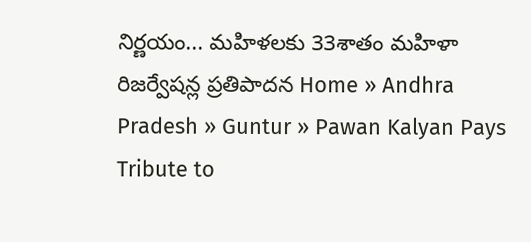నిర్ణయం... మహిళలకు 33శాతం మహిళా రిజర్వేషన్ల ప్రతిపాదన Home » Andhra Pradesh » Guntur » Pawan Kalyan Pays Tribute to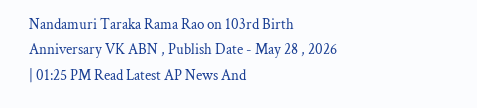Nandamuri Taraka Rama Rao on 103rd Birth Anniversary VK ABN , Publish Date - May 28 , 2026 | 01:25 PM Read Latest AP News And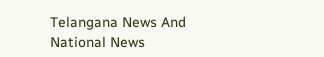Telangana News And National News